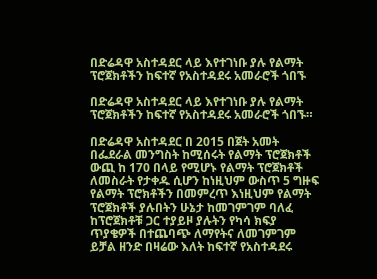በድሬዳዋ አስተዳደር ላይ እየተገነቡ ያሉ የልማት ፕሮጀክቶችን ከፍተኛ የአስተዳደሩ አመራሮች ጎበኙ

በድሬዳዋ አስተዳደር ላይ እየተገነቡ ያሉ የልማት ፕሮጀክቶችን ከፍተኛ የአስተዳደሩ አመራሮች ጎበኙ።

በድሬዳዋ አስተዳደር በ 2015 በጀት አመት በፌደራል መንግስት ከሚሰሩት የልማት ፕሮጀክቶች ውጪ ከ 170 በላይ የሚሆኑ የልማት ፕሮጀክቶች ለመስራት የታቀዱ ሲሆን ከነዚህም ውስጥ 5 ግዙፍ የልማት ፕሮክቶችን በመምረጥ እነዚህም የልማት ፕሮጀክቶች ያሉበትን ሁኔታ ከመገምገም ባለፈ ከፕሮጀክቶቹ ጋር ተያይዞ ያሉትን የካሳ ክፍያ ጥያቄዎች በተጨባጭ ለማየትና ለመገምገም ይቻል ዘንድ በዛሬው እለት ከፍተኛ የአስተዳደሩ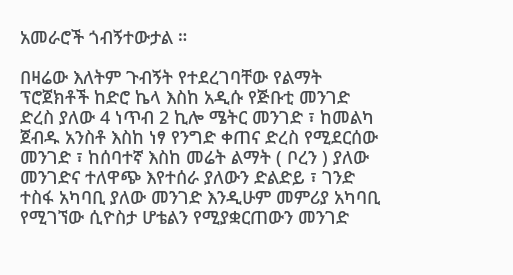አመራሮች ጎብኝተውታል ።

በዛሬው እለትም ጉብኝት የተደረገባቸው የልማት ፕሮጀክቶች ከድሮ ኬላ እስከ አዲሱ የጅቡቲ መንገድ ድረስ ያለው 4 ነጥብ 2 ኪሎ ሜትር መንገድ ፣ ከመልካ ጀብዱ አንስቶ እስከ ነፃ የንግድ ቀጠና ድረስ የሚደርሰው መንገድ ፣ ከሰባተኛ እስከ መሬት ልማት ( ቦረን ) ያለው መንገድና ተለዋጭ እየተሰራ ያለውን ድልድይ ፣ ገንድ ተስፋ አካባቢ ያለው መንገድ እንዲሁም መምሪያ አካባቢ የሚገኘው ሲዮስታ ሆቴልን የሚያቋርጠውን መንገድ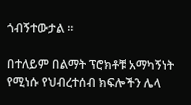ጎብኝተውታል ።

በተለይም በልማት ፕሮክቶቹ አማካኝነት የሚነሱ የህብረተሰብ ክፍሎችን ሌላ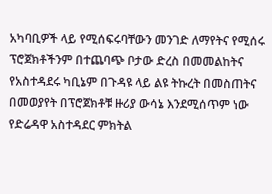አካባቢዎች ላይ የሚሰፍሩባቸውን መንገድ ለማየትና የሚሰሩ ፕሮጀክቶችንም በተጨባጭ ቦታው ድረስ በመመልከትና የአስተዳደሩ ካቢኔም በጉዳዩ ላይ ልዩ ትኩረት በመስጠትና በመወያየት በፕሮጀክቶቹ ዙሪያ ውሳኔ እንደሚሰጥም ነው የድሬዳዋ አስተዳደር ምክትል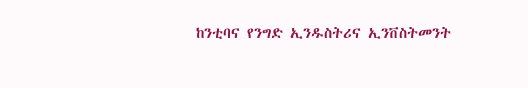ከንቲባና የንግድ ኢንዱስትሪና ኢንቨስትመንት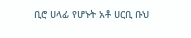ቢሮ ሀላፊ የሆኑት አቶ ሀርቢ ቡህ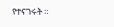የተናገሩት ።